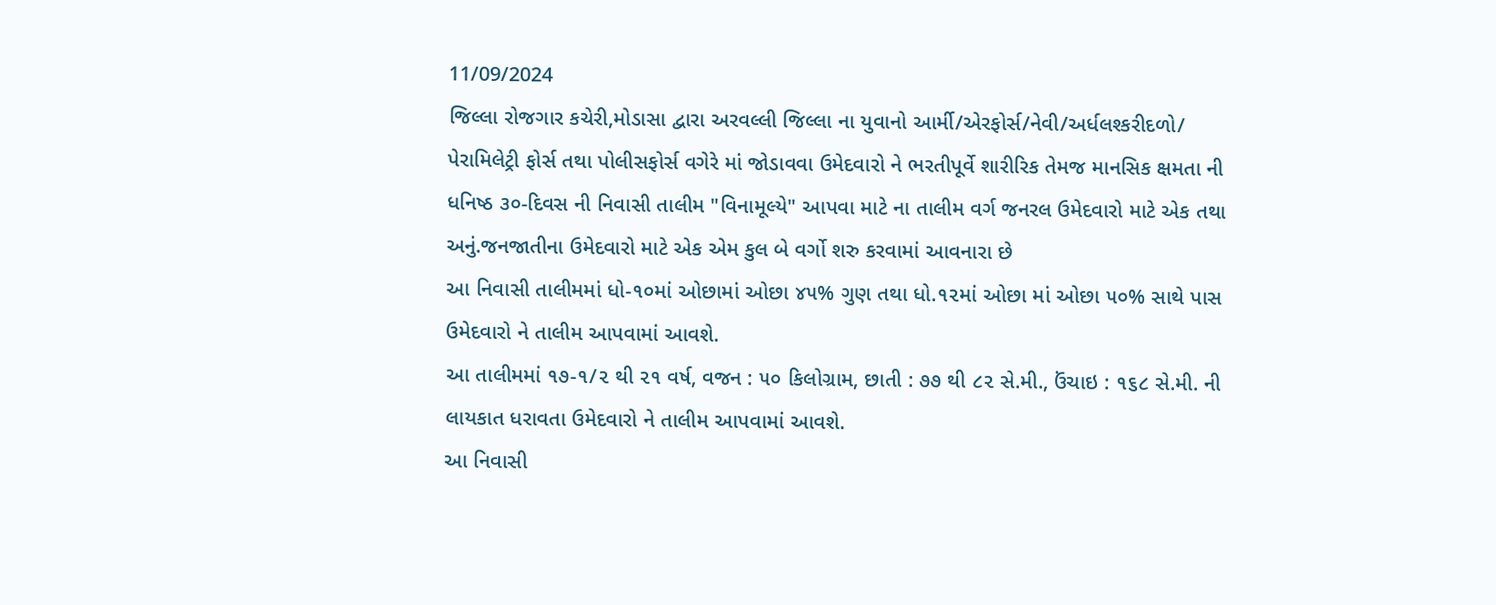11/09/2024
જિલ્લા રોજગાર કચેરી,મોડાસા દ્વારા અરવલ્લી જિલ્લા ના યુવાનો આર્મી/એરફોર્સ/નેવી/અર્ધલશ્કરીદળો/ પેરામિલેટ્રી ફોર્સ તથા પોલીસફોર્સ વગેરે માં જોડાવવા ઉમેદવારો ને ભરતીપૂર્વે શારીરિક તેમજ માનસિક ક્ષમતા ની ધનિષ્ઠ ૩૦-દિવસ ની નિવાસી તાલીમ "વિનામૂલ્યે" આપવા માટે ના તાલીમ વર્ગ જનરલ ઉમેદવારો માટે એક તથા અનું.જનજાતીના ઉમેદવારો માટે એક એમ કુલ બે વર્ગો શરુ કરવામાં આવનારા છે
આ નિવાસી તાલીમમાં ધો-૧૦માં ઓછામાં ઓછા ૪૫% ગુણ તથા ધો.૧૨માં ઓછા માં ઓછા ૫૦% સાથે પાસ ઉમેદવારો ને તાલીમ આપવામાં આવશે.
આ તાલીમમાં ૧૭-૧/૨ થી ૨૧ વર્ષ, વજન : ૫૦ કિલોગ્રામ, છાતી : ૭૭ થી ૮૨ સે.મી., ઉંચાઇ : ૧૬૮ સે.મી. ની લાયકાત ધરાવતા ઉમેદવારો ને તાલીમ આપવામાં આવશે.
આ નિવાસી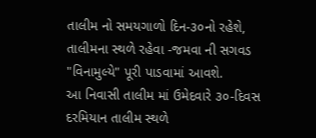તાલીમ નો સમયગાળો દિન-૩૦નો રહેશે, તાલીમના સ્થળે રહેવા -જમવા ની સગવડ "વિનામુલ્યે" પૂરી પાડવામાં આવશે.
આ નિવાસી તાલીમ માં ઉમેદવારે ૩૦-દિવસ દરમિયાન તાલીમ સ્થળે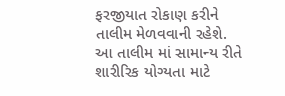ફરજીયાત રોકાણ કરીને તાલીમ મેળવવાની રહેશે.
આ તાલીમ માં સામાન્ય રીતે શારીરિક યોગ્યતા માટે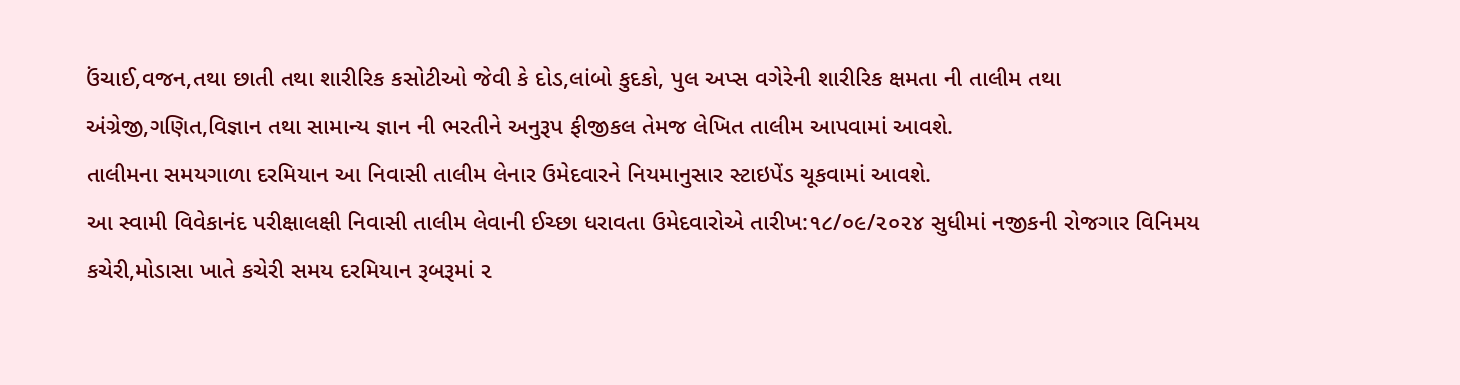ઉંચાઈ,વજન,તથા છાતી તથા શારીરિક કસોટીઓ જેવી કે દોડ,લાંબો કુદકો, પુલ અપ્સ વગેરેની શારીરિક ક્ષમતા ની તાલીમ તથા અંગ્રેજી,ગણિત,વિજ્ઞાન તથા સામાન્ય જ્ઞાન ની ભરતીને અનુરૂપ ફીજીકલ તેમજ લેખિત તાલીમ આપવામાં આવશે.
તાલીમના સમયગાળા દરમિયાન આ નિવાસી તાલીમ લેનાર ઉમેદવારને નિયમાનુસાર સ્ટાઇપેંડ ચૂકવામાં આવશે.
આ સ્વામી વિવેકાનંદ પરીક્ષાલક્ષી નિવાસી તાલીમ લેવાની ઈચ્છા ધરાવતા ઉમેદવારોએ તારીખ:૧૮/૦૯/૨૦૨૪ સુધીમાં નજીકની રોજગાર વિનિમય કચેરી,મોડાસા ખાતે કચેરી સમય દરમિયાન રૂબરૂમાં ૨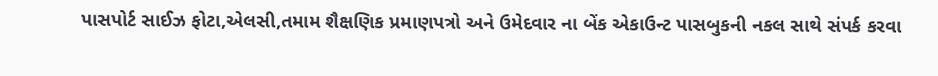પાસપોર્ટ સાઈઝ ફોટા,એલસી,તમામ શૈક્ષણિક પ્રમાણપત્રો અને ઉમેદવાર ના બેંક એકાઉન્ટ પાસબુકની નકલ સાથે સંપર્ક કરવા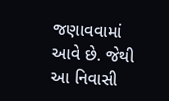જણાવવામાં આવે છે. જેથી આ નિવાસી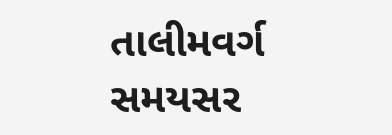તાલીમવર્ગ સમયસર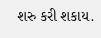શરુ કરી શકાય.